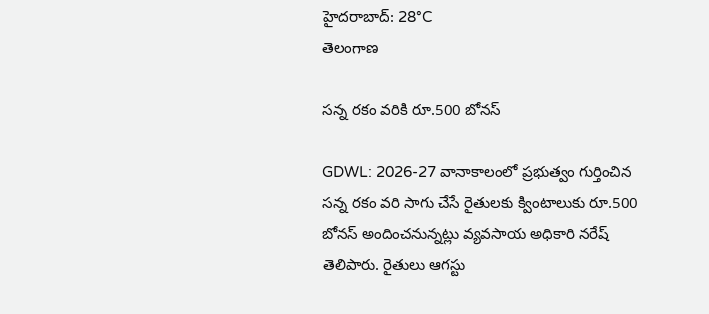హైదరాబాద్: 28°C
తెలంగాణ

సన్న రకం వరికి రూ.500 బోనస్

GDWL: 2026-27 వానాకాలంలో ప్రభుత్వం గుర్తించిన సన్న రకం వరి సాగు చేసే రైతులకు క్వింటాలుకు రూ.500 బోనస్ అందించనున్నట్లు వ్యవసాయ అధికారి నరేష్ తెలిపారు. రైతులు ఆగస్టు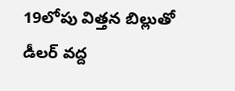19లోపు విత్తన బిల్లుతో డీలర్ వద్ద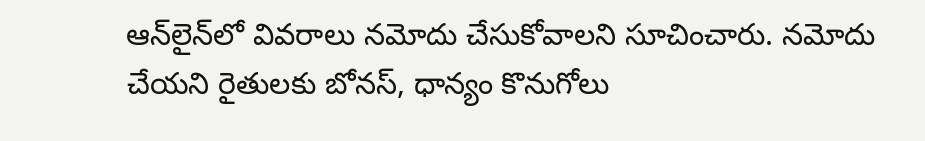ఆన్‌లైన్‌లో వివరాలు నమోదు చేసుకోవాలని సూచించారు. నమోదు చేయని రైతులకు బోనస్, ధాన్యం కొనుగోలు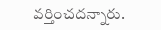వర్తించదన్నారు.